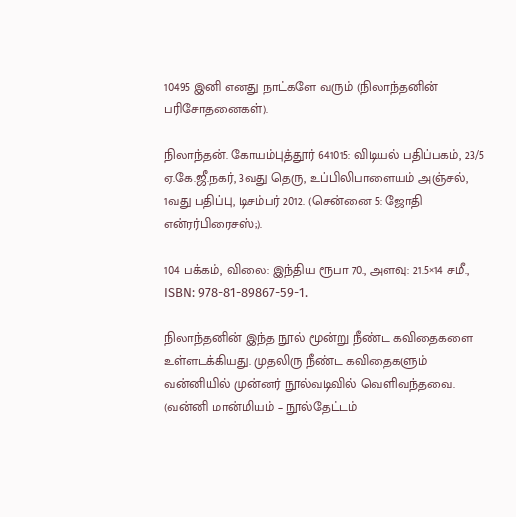10495 இனி எனது நாட்களே வரும் (நிலாந்தனின் பரிசோதனைகள்).

நிலாந்தன். கோயம்புத்தூர் 641015: விடியல் பதிப்பகம், 23/5 ஏ.கே.ஜீ.நகர், 3வது தெரு, உப்பிலிபாளையம் அஞ்சல், 1வது பதிப்பு, டிசம்பர் 2012. (சென்னை 5: ஜோதி என்ரர்பிரைசஸ்;).

104 பக்கம், விலை: இந்திய ரூபா 70., அளவு: 21.5×14 சமீ., ISBN: 978-81-89867-59-1.

நிலாந்தனின் இந்த நூல் மூன்று நீண்ட கவிதைகளை உள்ளடக்கியது. முதலிரு நீண்ட கவிதைகளும் வன்னியில் முன்னர் நூல்வடிவில் வெளிவந்தவை. (வன்னி மான்மியம் – நூல்தேட்டம்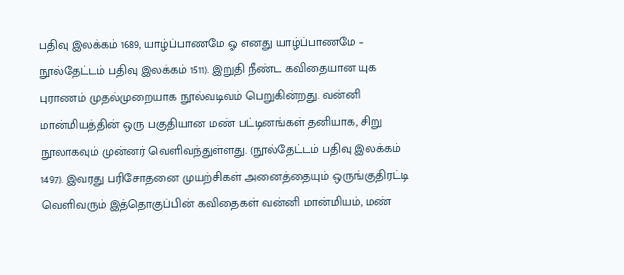பதிவு இலக்கம் 1689, யாழ்ப்பாணமே ஓ எனது யாழ்ப்பாணமே – நூல்தேட்டம் பதிவு இலக்கம் 1511). இறுதி நீண்ட கவிதையான யுக புராணம் முதல்முறையாக நூல்வடிவம் பெறுகின்றது. வன்னி மான்மியத்தின் ஒரு பகுதியான மண் பட்டினங்கள் தனியாக, சிறு நூலாகவும் முன்னர் வெளிவந்துள்ளது. (நூல்தேட்டம் பதிவு இலக்கம் 1497). இவரது பரிசோதனை முயற்சிகள் அனைத்தையும் ஒருங்குதிரட்டி வெளிவரும் இத்தொகுப்பின் கவிதைகள் வன்னி மான்மியம், மண்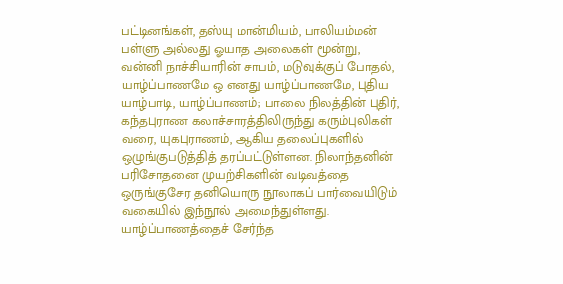பட்டினங்கள், தஸ்யு மான்மியம், பாலியம்மன் பள்ளு அல்லது ஓயாத அலைகள் மூன்று, வன்னி நாச்சியாரின் சாபம், மடுவுக்குப் போதல், யாழ்ப்பாணமே ஒ எனது யாழ்ப்பாணமே, புதிய யாழ்பாடி, யாழ்ப்பாணம்; பாலை நிலத்தின் புதிர், கந்தபுராண கலாச்சாரத்திலிருந்து கரும்புலிகள் வரை, யுகபுராணம், ஆகிய தலைப்புகளில் ஒழுங்குபடுத்தித் தரப்பட்டுள்ளன. நிலாந்தனின் பரிசோதனை முயற்சிகளின் வடிவத்தை ஒருங்குசேர தனியொரு நூலாகப் பார்வையிடும் வகையில் இந்நூல் அமைந்துள்ளது. யாழ்ப்பாணத்தைச் சேர்ந்த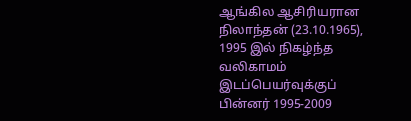ஆங்கில ஆசிரியரான நிலாந்தன் (23.10.1965), 1995 இல் நிகழ்ந்த வலிகாமம் இடப்பெயர்வுக்குப் பின்னர் 1995-2009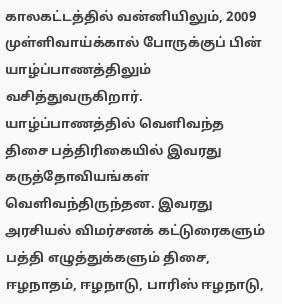காலகட்டத்தில் வன்னியிலும், 2009 முள்ளிவாய்க்கால் போருக்குப் பின் யாழ்ப்பாணத்திலும் வசித்துவருகிறார். யாழ்ப்பாணத்தில் வெளிவந்த திசை பத்திரிகையில் இவரது கருத்தோவியங்கள் வெளிவந்திருந்தன. இவரது அரசியல் விமர்சனக் கட்டுரைகளும் பத்தி எழுத்துக்களும் திசை, ஈழநாதம், ஈழநாடு, பாரிஸ் ஈழநாடு,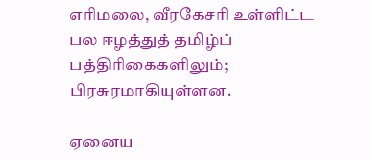எரிமலை, வீரகேசரி உள்ளிட்ட பல ஈழத்துத் தமிழ்ப் பத்திரிகைகளிலும்; பிரசுரமாகியுள்ளன.

ஏனைய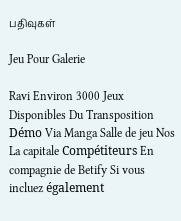பதிவுகள்

Jeu Pour Galerie

Ravi Environ 3000 Jeux Disponibles Du Transposition Démo Via Manga Salle de jeu Nos La capitale Compétiteurs En compagnie de Betify Si vous incluez également